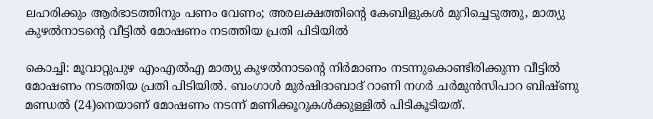ലഹരിക്കും ആർഭാടത്തിനും പണം വേണം; അരലക്ഷത്തിന്റെ കേബിളുകൾ മുറിച്ചെടുത്തു, മാത്യു കുഴൽനാടന്റെ വീട്ടിൽ മോഷണം നടത്തിയ പ്രതി പിടിയിൽ

കൊച്ചി: മൂവാറ്റുപുഴ എംഎൽഎ മാത്യു കുഴൽനാടന്റെ നിർമാണം നടന്നുകൊണ്ടിരിക്കുന്ന വീട്ടിൽ മോഷണം നടത്തിയ പ്രതി പിടിയിൽ. ബംഗാൾ മുർഷിദാബാദ് റാണി നഗർ ചർമുൻസിപാറ ബിഷ്ണു മണ്ഡൽ (24)നെയാണ് മോഷണം നടന്ന് മണിക്കൂറുകൾക്കുള്ളിൽ പിടികൂടിയത്.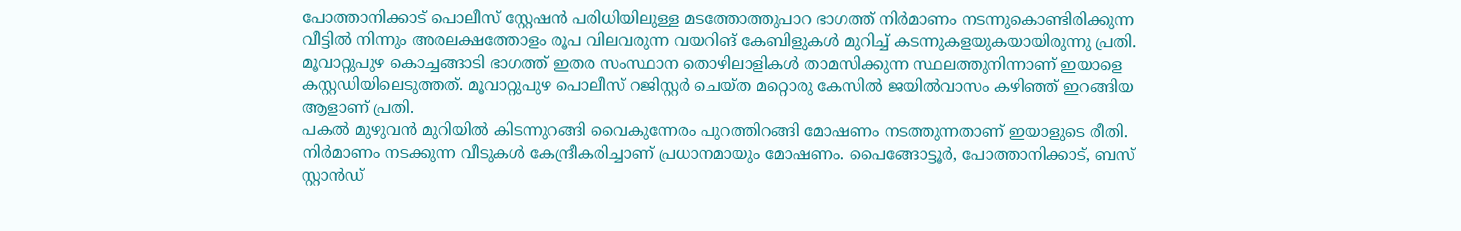പോത്താനിക്കാട് പൊലീസ് സ്റ്റേഷൻ പരിധിയിലുള്ള മടത്തോത്തുപാറ ഭാഗത്ത് നിർമാണം നടന്നുകൊണ്ടിരിക്കുന്ന വീട്ടിൽ നിന്നും അരലക്ഷത്തോളം രൂപ വിലവരുന്ന വയറിങ് കേബിളുകൾ മുറിച്ച് കടന്നുകളയുകയായിരുന്നു പ്രതി. മൂവാറ്റുപുഴ കൊച്ചങ്ങാടി ഭാഗത്ത് ഇതര സംസ്ഥാന തൊഴിലാളികൾ താമസിക്കുന്ന സ്ഥലത്തുനിന്നാണ് ഇയാളെ കസ്റ്റഡിയിലെടുത്തത്. മൂവാറ്റുപുഴ പൊലീസ് റജിസ്റ്റർ ചെയ്ത മറ്റൊരു കേസിൽ ജയിൽവാസം കഴിഞ്ഞ് ഇറങ്ങിയ ആളാണ് പ്രതി.
പകൽ മുഴുവൻ മുറിയിൽ കിടന്നുറങ്ങി വൈകുന്നേരം പുറത്തിറങ്ങി മോഷണം നടത്തുന്നതാണ് ഇയാളുടെ രീതി. നിർമാണം നടക്കുന്ന വീടുകൾ കേന്ദ്രീകരിച്ചാണ് പ്രധാനമായും മോഷണം. പൈങ്ങോട്ടൂർ, പോത്താനിക്കാട്, ബസ് സ്റ്റാൻഡ്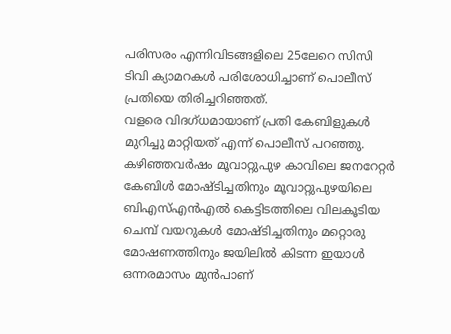പരിസരം എന്നിവിടങ്ങളിലെ 25ലേറെ സിസി ടിവി ക്യാമറകൾ പരിശോധിച്ചാണ് പൊലീസ് പ്രതിയെ തിരിച്ചറിഞ്ഞത്.
വളരെ വിദഗ്ധമായാണ് പ്രതി കേബിളുകൾ മുറിച്ചു മാറ്റിയത് എന്ന് പൊലീസ് പറഞ്ഞു. കഴിഞ്ഞവർഷം മൂവാറ്റുപുഴ കാവിലെ ജനറേറ്റർ കേബിൾ മോഷ്ടിച്ചതിനും മൂവാറ്റുപുഴയിലെ ബിഎസ്എൻഎൽ കെട്ടിടത്തിലെ വിലകൂടിയ ചെമ്പ് വയറുകൾ മോഷ്ടിച്ചതിനും മറ്റൊരു മോഷണത്തിനും ജയിലിൽ കിടന്ന ഇയാൾ ഒന്നരമാസം മുൻപാണ്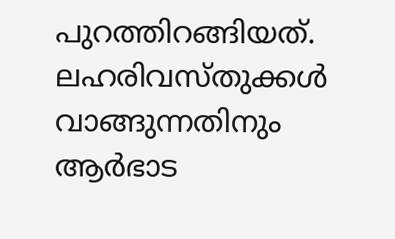പുറത്തിറങ്ങിയത്. ലഹരിവസ്തുക്കൾ വാങ്ങുന്നതിനും ആർഭാട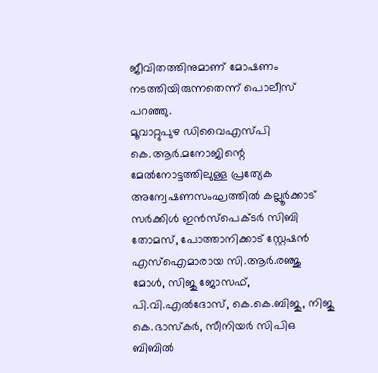ജീവിതത്തിനുമാണ് മോഷണം നടത്തിയിരുന്നതെന്ന് പൊലീസ് പറഞ്ഞു.
മൂവാറ്റുപുഴ ഡിവൈഎസ്പി കെ.ആർ.മനോജിന്റെ മേൽനോട്ടത്തിലുള്ള പ്രത്യേക അന്വേഷണസംഘത്തിൽ കല്ലൂർക്കാട് സർക്കിൾ ഇൻസ്പെക്ടർ സിബി തോമസ്, പോത്താനിക്കാട് സ്റ്റേഷൻ എസ്ഐമാരായ സി.ആർ.രഞ്ജു മോൾ, സിജു ജോസഫ്, പി.വി.എൽദോസ്, കെ.കെ.ബിജു, നിജു കെ.ഭാസ്കർ, സീനിയർ സിപിഒ ബിബിൽ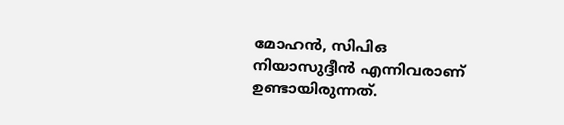മോഹൻ, സിപിഒ നിയാസുദ്ദീൻ എന്നിവരാണ് ഉണ്ടായിരുന്നത്.